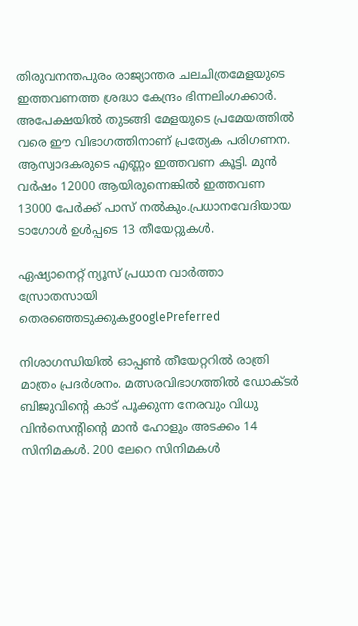തിരുവനന്തപുരം രാജ്യാന്തര ചലചിത്രമേളയുടെ ഇത്തവണത്ത ശ്രദ്ധാ കേന്ദ്രം ഭിന്നലിംഗക്കാര്‍. അപേക്ഷയില്‍ തുടങ്ങി മേളയുടെ പ്രമേയത്തില്‍ വരെ ഈ വിഭാഗത്തിനാണ് പ്രത്യേക പരിഗണന. ആസ്വാദകരുടെ എണ്ണം ഇത്തവണ കൂട്ടി. മുൻ വർഷം 12000 ആയിരുന്നെങ്കിൽ ഇത്തവണ 13000 പേർക്ക് പാസ് നൽകും.പ്രധാനവേദിയായ ടാഗോള്‍ ഉള്‍പ്പടെ 13 തീയേറ്റുകള്‍.

ഏഷ്യാനെറ്റ് ന്യൂസ് പ്രധാന വാർത്താ സ്രോതസായി തെരഞ്ഞെടുക്കുകgooglePreferred

നിശാഗന്ധിയില്‍ ഓപ്പൺ തീയേറ്ററില്‍ രാത്രി മാത്രം പ്രദര്‍ശനം. മത്സരവിഭാഗത്തില്‍ ഡോക്ടർ ബിജുവിന്‍റെ കാട് പൂക്കുന്ന നേരവും വിധു വിൻസെന്‍റിന്‍റെ മാൻ ഹോളും അടക്കം 14 സിനിമകള്‍. 200 ലേറെ സിനിമകൾ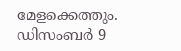മേളക്കെത്തും. ഡിസംബർ 9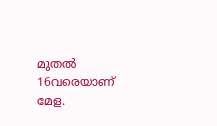മുതൽ 16വരെയാണ് മേള.